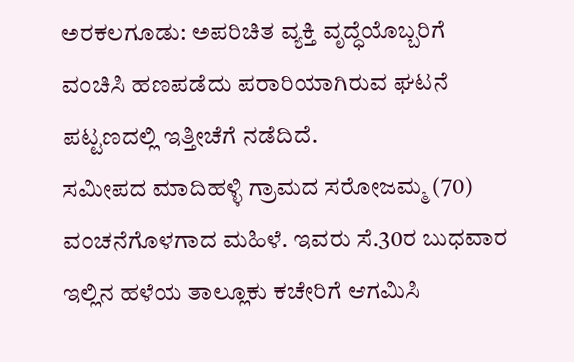ಅರಕಲಗೂಡು: ಅಪರಿಚಿತ ವ್ಯಕ್ತಿ ವೃದ್ಧೆಯೊಬ್ಬರಿಗೆ ವಂಚಿಸಿ ಹಣಪಡೆದು ಪರಾರಿಯಾಗಿರುವ ಘಟನೆ ಪಟ್ಟಣದಲ್ಲಿ ಇತ್ತೀಚೆಗೆ ನಡೆದಿದೆ.
ಸಮೀಪದ ಮಾದಿಹಳ್ಳಿ ಗ್ರಾಮದ ಸರೋಜಮ್ಮ (70) ವಂಚನೆಗೊಳಗಾದ ಮಹಿಳೆ. ಇವರು ಸೆ.30ರ ಬುಧವಾರ ಇಲ್ಲಿನ ಹಳೆಯ ತಾಲ್ಲೂಕು ಕಚೇರಿಗೆ ಆಗಮಿಸಿ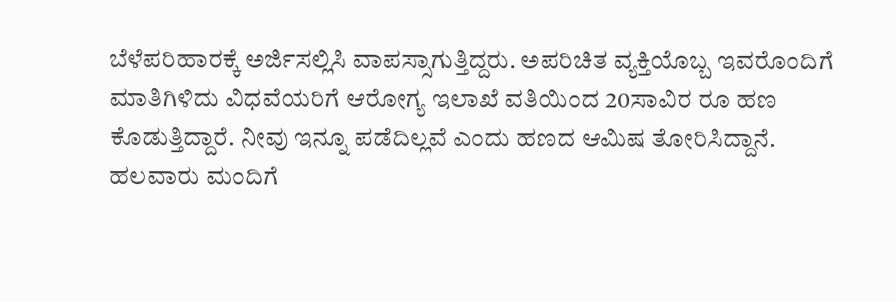ಬೆಳೆಪರಿಹಾರಕ್ಕೆ ಅರ್ಜಿಸಲ್ಲಿಸಿ ವಾಪಸ್ಸಾಗುತ್ತಿದ್ದರು. ಅಪರಿಚಿತ ವ್ಯಕ್ತಿಯೊಬ್ಬ ಇವರೊಂದಿಗೆ ಮಾತಿಗಿಳಿದು ವಿಧವೆಯರಿಗೆ ಆರೋಗ್ಯ ಇಲಾಖೆ ವತಿಯಿಂದ 20ಸಾವಿರ ರೂ ಹಣ ಕೊಡುತ್ತಿದ್ದಾರೆ. ನೀವು ಇನ್ನೂ ಪಡೆದಿಲ್ಲವೆ ಎಂದು ಹಣದ ಆಮಿಷ ತೋರಿಸಿದ್ದಾನೆ. ಹಲವಾರು ಮಂದಿಗೆ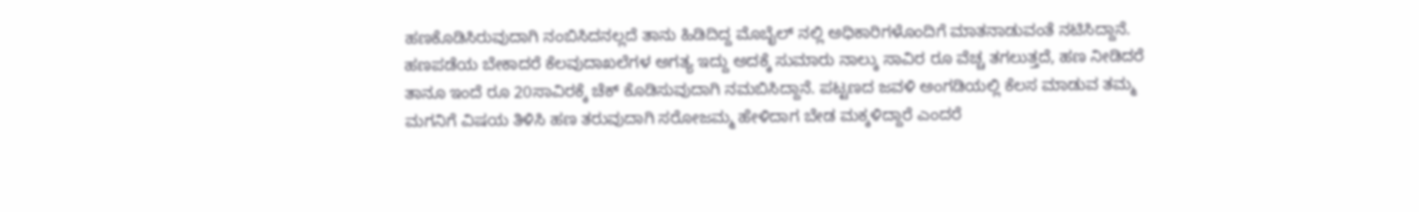ಹಣಕೊಡಿಸಿರುವುದಾಗಿ ನಂಬಿಸಿದನಲ್ಲದೆ ತಾನು ಹಿಡಿದಿದ್ದ ಮೊಬೈಲ್ ನಲ್ಲಿ ಅಧಿಕಾರಿಗಳೊಂದಿಗೆ ಮಾತನಾಡುವಂತೆ ನಟಿಸಿದ್ದಾನೆ.
ಹಣಪಡೆಯ ಬೇಕಾದರೆ ಕೆಲವುದಾಖಲೆಗಳ ಅಗತ್ಯ ಇದ್ದು ಅದಕ್ಕೆ ಸುಮಾರು ನಾಲ್ಕು ಸಾವಿರ ರೂ ವೆಚ್ಚ ತಗಲುತ್ತದೆ, ಹಣ ನೀಡಿದರೆ ತಾನೂ ಇಂದೆ ರೂ 20ಸಾವಿರಕ್ಕೆ ಚೆಕ್ ಕೊಡಿಸುವುದಾಗಿ ನಮಬಿಸಿದ್ದಾನೆ. ಪಟ್ಟಣದ ಜವಳಿ ಅಂಗಡಿಯಲ್ಲಿ ಕೆಲಸ ಮಾಡುವ ತಮ್ಮ ಮಗನಿಗೆ ವಿಷಯ ತಿಳಿಸಿ ಹಣ ತರುವುದಾಗಿ ಸರೋಜಮ್ಮ ಹೇಳಿದಾಗ ಬೇಡ ಮಕ್ಕಳಿದ್ದಾರೆ ಎಂದರೆ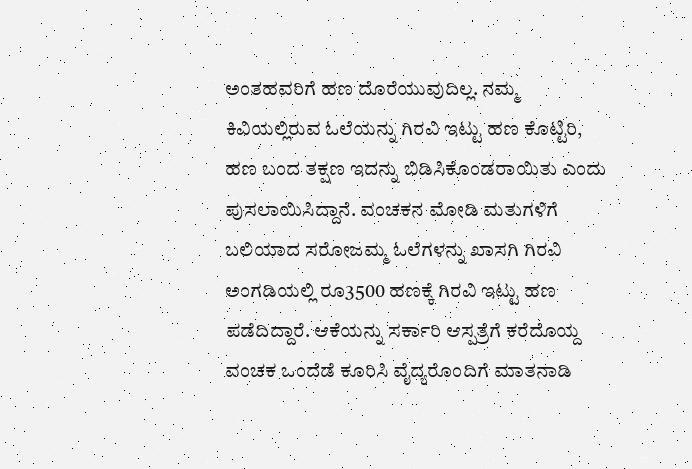ಅಂತಹವರಿಗೆ ಹಣ ದೊರೆಯುವುದಿಲ್ಲ. ನಮ್ಮ ಕಿವಿಯಲ್ಲಿರುವ ಓಲೆಯನ್ನು ಗಿರವಿ ಇಟ್ಟು ಹಣ ಕೊಟ್ಟಿರಿ, ಹಣ ಬಂದ ತಕ್ಷಣ ಇದನ್ನು ಬಿಡಿಸಿಕೊಂಡರಾಯಿತು ಎಂದು ಪುಸಲಾಯಿಸಿದ್ದಾನೆ. ವಂಚಕನ ಮೋಡಿ ಮತುಗಳಿಗೆ ಬಲಿಯಾದ ಸರೋಜಮ್ಮ ಓಲೆಗಳನ್ನು ಖಾಸಗಿ ಗಿರವಿ ಅಂಗಡಿಯಲ್ಲಿ ರೂ3500 ಹಣಕ್ಕೆ ಗಿರವಿ ಇಟ್ಟು ಹಣ ಪಡೆದಿದ್ದಾರೆ. ಆಕೆಯನ್ನು ಸರ್ಕಾರಿ ಆಸ್ಪತ್ರೆಗೆ ಕರೆದೊಯ್ದ ವಂಚಕ ಒಂದೆಡೆ ಕೂರಿಸಿ ವೈದ್ಯರೊಂದಿಗೆ ಮಾತನಾಡಿ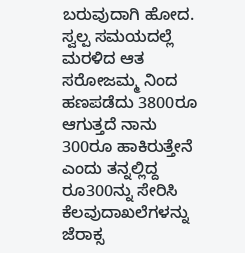ಬರುವುದಾಗಿ ಹೋದ. ಸ್ವಲ್ಪ ಸಮಯದಲ್ಲೆ ಮರಳಿದ ಆತ ಸರೋಜಮ್ಮ ನಿಂದ ಹಣಪಡೆದು 3800ರೂ ಆಗುತ್ತದೆ ನಾನು 300ರೂ ಹಾಕಿರುತ್ತೇನೆ ಎಂದು ತನ್ನಲ್ಲಿದ್ದ ರೂ300ನ್ನು ಸೇರಿಸಿ ಕೆಲವುದಾಖಲೆಗಳನ್ನು ಜೆರಾಕ್ಸ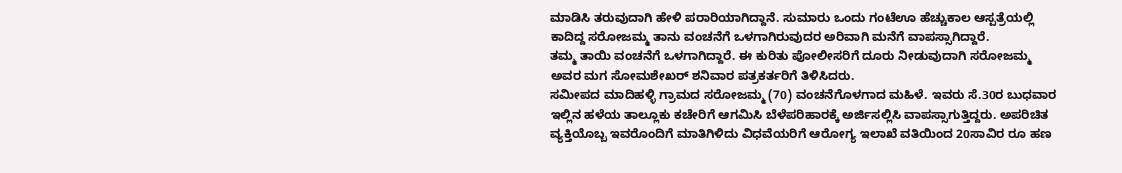ಮಾಡಿಸಿ ತರುವುದಾಗಿ ಹೇಳಿ ಪರಾರಿಯಾಗಿದ್ದಾನೆ. ಸುಮಾರು ಒಂದು ಗಂಟೆಊ ಹೆಚ್ಚುಕಾಲ ಆಸ್ಪತ್ರೆಯಲ್ಲಿ ಕಾದಿದ್ದ ಸರೋಜಮ್ಮ ತಾನು ವಂಚನೆಗೆ ಒಳಗಾಗಿರುವುದರ ಅರಿವಾಗಿ ಮನೆಗೆ ವಾಪಸ್ಸಾಗಿದ್ದಾರೆ.
ತಮ್ಮ ತಾಯಿ ವಂಚನೆಗೆ ಒಳಗಾಗಿದ್ದಾರೆ. ಈ ಕುರಿತು ಪೋಲೀಸರಿಗೆ ದೂರು ನೀಡುವುದಾಗಿ ಸರೋಜಮ್ಮ ಅವರ ಮಗ ಸೋಮಶೇಖರ್ ಶನಿವಾರ ಪತ್ರಕರ್ತರಿಗೆ ತಿಳಿಸಿದರು.
ಸಮೀಪದ ಮಾದಿಹಳ್ಳಿ ಗ್ರಾಮದ ಸರೋಜಮ್ಮ (70) ವಂಚನೆಗೊಳಗಾದ ಮಹಿಳೆ. ಇವರು ಸೆ.30ರ ಬುಧವಾರ ಇಲ್ಲಿನ ಹಳೆಯ ತಾಲ್ಲೂಕು ಕಚೇರಿಗೆ ಆಗಮಿಸಿ ಬೆಳೆಪರಿಹಾರಕ್ಕೆ ಅರ್ಜಿಸಲ್ಲಿಸಿ ವಾಪಸ್ಸಾಗುತ್ತಿದ್ದರು. ಅಪರಿಚಿತ ವ್ಯಕ್ತಿಯೊಬ್ಬ ಇವರೊಂದಿಗೆ ಮಾತಿಗಿಳಿದು ವಿಧವೆಯರಿಗೆ ಆರೋಗ್ಯ ಇಲಾಖೆ ವತಿಯಿಂದ 20ಸಾವಿರ ರೂ ಹಣ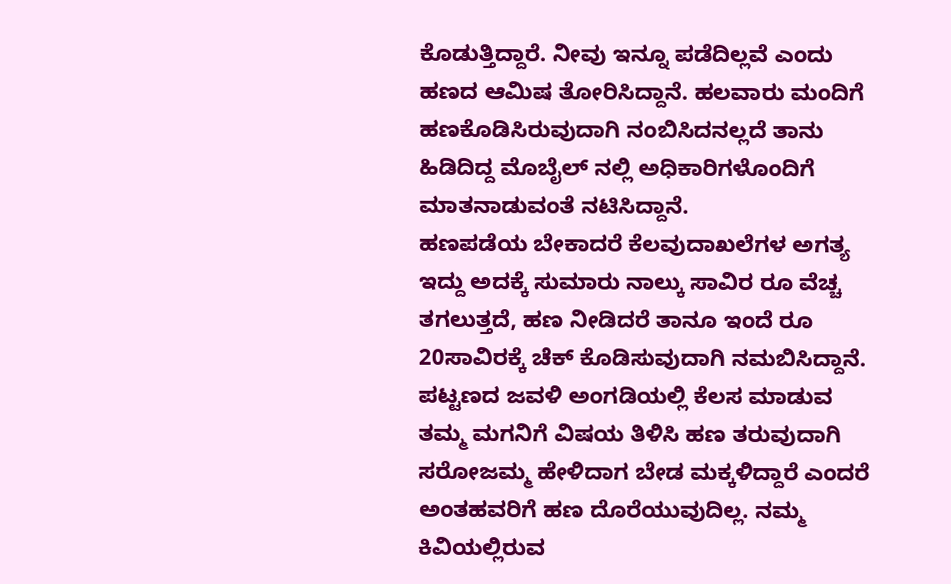ಕೊಡುತ್ತಿದ್ದಾರೆ. ನೀವು ಇನ್ನೂ ಪಡೆದಿಲ್ಲವೆ ಎಂದು ಹಣದ ಆಮಿಷ ತೋರಿಸಿದ್ದಾನೆ. ಹಲವಾರು ಮಂದಿಗೆ ಹಣಕೊಡಿಸಿರುವುದಾಗಿ ನಂಬಿಸಿದನಲ್ಲದೆ ತಾನು ಹಿಡಿದಿದ್ದ ಮೊಬೈಲ್ ನಲ್ಲಿ ಅಧಿಕಾರಿಗಳೊಂದಿಗೆ ಮಾತನಾಡುವಂತೆ ನಟಿಸಿದ್ದಾನೆ.
ಹಣಪಡೆಯ ಬೇಕಾದರೆ ಕೆಲವುದಾಖಲೆಗಳ ಅಗತ್ಯ ಇದ್ದು ಅದಕ್ಕೆ ಸುಮಾರು ನಾಲ್ಕು ಸಾವಿರ ರೂ ವೆಚ್ಚ ತಗಲುತ್ತದೆ, ಹಣ ನೀಡಿದರೆ ತಾನೂ ಇಂದೆ ರೂ 20ಸಾವಿರಕ್ಕೆ ಚೆಕ್ ಕೊಡಿಸುವುದಾಗಿ ನಮಬಿಸಿದ್ದಾನೆ. ಪಟ್ಟಣದ ಜವಳಿ ಅಂಗಡಿಯಲ್ಲಿ ಕೆಲಸ ಮಾಡುವ ತಮ್ಮ ಮಗನಿಗೆ ವಿಷಯ ತಿಳಿಸಿ ಹಣ ತರುವುದಾಗಿ ಸರೋಜಮ್ಮ ಹೇಳಿದಾಗ ಬೇಡ ಮಕ್ಕಳಿದ್ದಾರೆ ಎಂದರೆ ಅಂತಹವರಿಗೆ ಹಣ ದೊರೆಯುವುದಿಲ್ಲ. ನಮ್ಮ ಕಿವಿಯಲ್ಲಿರುವ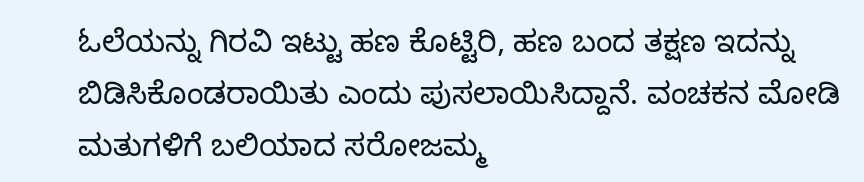ಓಲೆಯನ್ನು ಗಿರವಿ ಇಟ್ಟು ಹಣ ಕೊಟ್ಟಿರಿ, ಹಣ ಬಂದ ತಕ್ಷಣ ಇದನ್ನು ಬಿಡಿಸಿಕೊಂಡರಾಯಿತು ಎಂದು ಪುಸಲಾಯಿಸಿದ್ದಾನೆ. ವಂಚಕನ ಮೋಡಿ ಮತುಗಳಿಗೆ ಬಲಿಯಾದ ಸರೋಜಮ್ಮ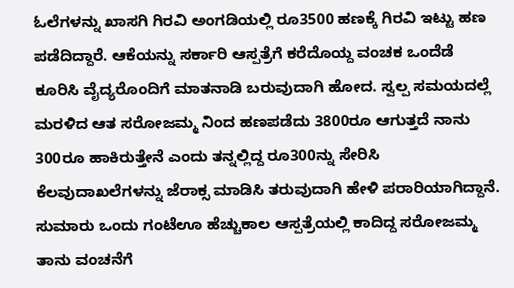ಓಲೆಗಳನ್ನು ಖಾಸಗಿ ಗಿರವಿ ಅಂಗಡಿಯಲ್ಲಿ ರೂ3500 ಹಣಕ್ಕೆ ಗಿರವಿ ಇಟ್ಟು ಹಣ ಪಡೆದಿದ್ದಾರೆ. ಆಕೆಯನ್ನು ಸರ್ಕಾರಿ ಆಸ್ಪತ್ರೆಗೆ ಕರೆದೊಯ್ದ ವಂಚಕ ಒಂದೆಡೆ ಕೂರಿಸಿ ವೈದ್ಯರೊಂದಿಗೆ ಮಾತನಾಡಿ ಬರುವುದಾಗಿ ಹೋದ. ಸ್ವಲ್ಪ ಸಮಯದಲ್ಲೆ ಮರಳಿದ ಆತ ಸರೋಜಮ್ಮ ನಿಂದ ಹಣಪಡೆದು 3800ರೂ ಆಗುತ್ತದೆ ನಾನು 300ರೂ ಹಾಕಿರುತ್ತೇನೆ ಎಂದು ತನ್ನಲ್ಲಿದ್ದ ರೂ300ನ್ನು ಸೇರಿಸಿ ಕೆಲವುದಾಖಲೆಗಳನ್ನು ಜೆರಾಕ್ಸ ಮಾಡಿಸಿ ತರುವುದಾಗಿ ಹೇಳಿ ಪರಾರಿಯಾಗಿದ್ದಾನೆ. ಸುಮಾರು ಒಂದು ಗಂಟೆಊ ಹೆಚ್ಚುಕಾಲ ಆಸ್ಪತ್ರೆಯಲ್ಲಿ ಕಾದಿದ್ದ ಸರೋಜಮ್ಮ ತಾನು ವಂಚನೆಗೆ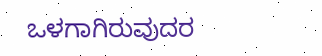ಒಳಗಾಗಿರುವುದರ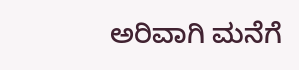ಅರಿವಾಗಿ ಮನೆಗೆ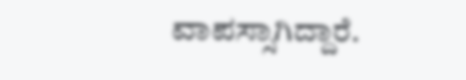ವಾಪಸ್ಸಾಗಿದ್ದಾರೆ.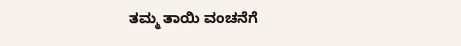ತಮ್ಮ ತಾಯಿ ವಂಚನೆಗೆ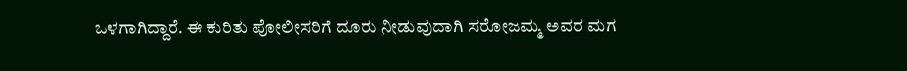ಒಳಗಾಗಿದ್ದಾರೆ. ಈ ಕುರಿತು ಪೋಲೀಸರಿಗೆ ದೂರು ನೀಡುವುದಾಗಿ ಸರೋಜಮ್ಮ ಅವರ ಮಗ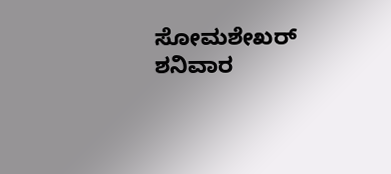ಸೋಮಶೇಖರ್ ಶನಿವಾರ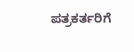ಪತ್ರಕರ್ತರಿಗೆ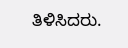ತಿಳಿಸಿದರು.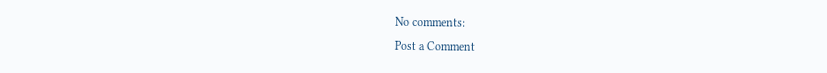No comments:
Post a Comment